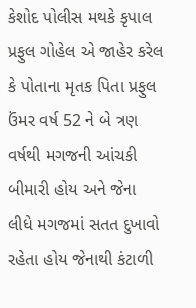કેશોદ પોલીસ મથકે કૃપાલ પ્રફુલ ગોહેલ એ જાહેર કરેલ કે પોતાના મૃતક પિતા પ્રફુલ ઉંમર વર્ષ 52 ને બે ત્રણ વર્ષથી મગજની આંચકી બીમારી હોય અને જેના લીધે મગજમાં સતત દુખાવો રહેતા હોય જેનાથી કંટાળી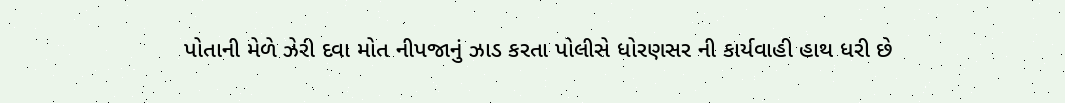પોતાની મેળે ઝેરી દવા મોત નીપજાનું ઝાડ કરતા પોલીસે ધોરણસર ની કાર્યવાહી હાથ ધરી છે